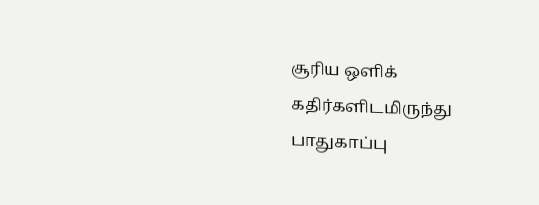சூரிய ஒளிக் கதிர்களிடமிருந்து பாதுகாப்பு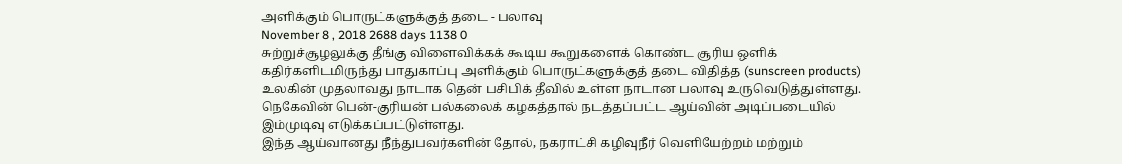அளிக்கும் பொருட்களுக்குத் தடை - பலாவு
November 8 , 2018 2688 days 1138 0
சுற்றுச்சூழலுக்கு தீங்கு விளைவிக்கக் கூடிய கூறுகளைக் கொண்ட சூரிய ஒளிக் கதிர்களிடமிருந்து பாதுகாப்பு அளிக்கும் பொருட்களுக்குத் தடை விதித்த (sunscreen products) உலகின் முதலாவது நாடாக தென் பசிபிக் தீவில் உள்ள நாடான பலாவு உருவெடுத்துள்ளது.
நெகேவின் பென்-குரியன் பல்கலைக் கழகத்தால் நடத்தப்பட்ட ஆய்வின் அடிப்படையில் இம்முடிவு எடுக்கப்பட்டுள்ளது.
இந்த ஆய்வானது நீந்துபவர்களின் தோல், நகராட்சி கழிவுநீர் வெளியேற்றம் மற்றும்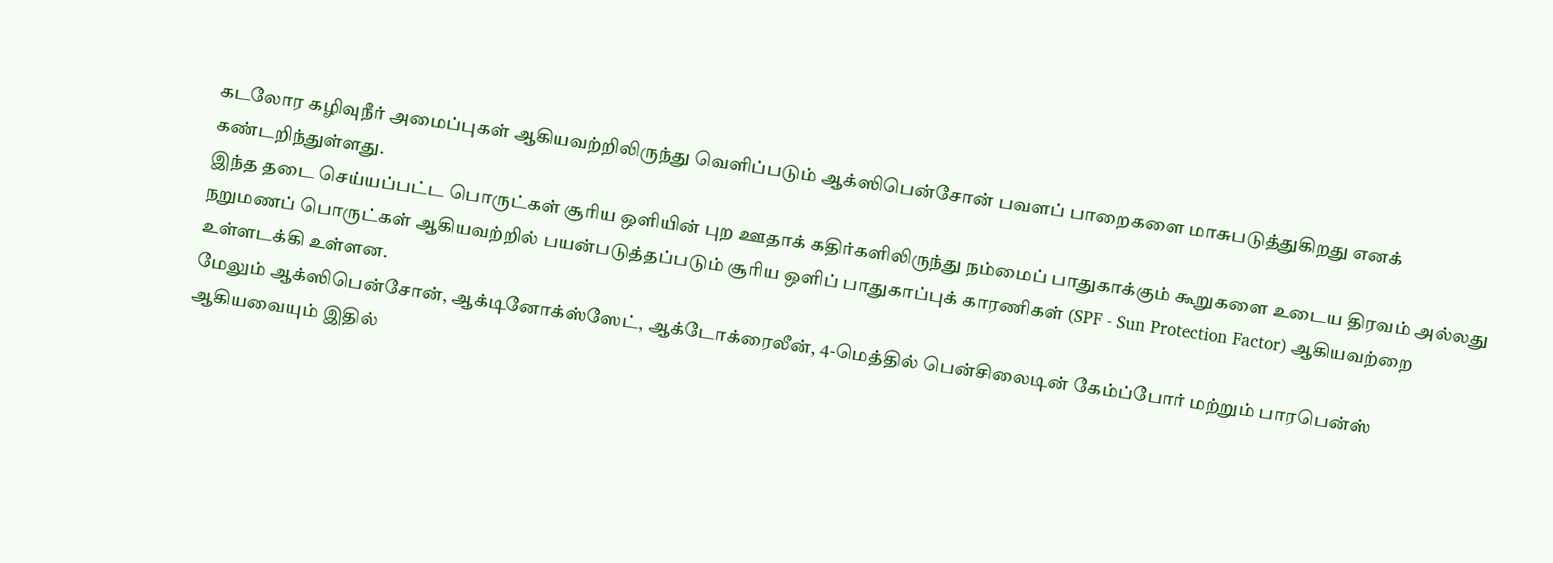கடலோர கழிவுநீர் அமைப்புகள் ஆகியவற்றிலிருந்து வெளிப்படும் ஆக்ஸிபென்சோன் பவளப் பாறைகளை மாசுபடுத்துகிறது எனக் கண்டறிந்துள்ளது.
இந்த தடை செய்யப்பட்ட பொருட்கள் சூரிய ஒளியின் புற ஊதாக் கதிர்களிலிருந்து நம்மைப் பாதுகாக்கும் கூறுகளை உடைய திரவம் அல்லது நறுமணப் பொருட்கள் ஆகியவற்றில் பயன்படுத்தப்படும் சூரிய ஒளிப் பாதுகாப்புக் காரணிகள் (SPF - Sun Protection Factor) ஆகியவற்றை உள்ளடக்கி உள்ளன.
மேலும் ஆக்ஸிபென்சோன், ஆக்டினோக்ஸ்ஸேட், ஆக்டோக்ரைலீன், 4-மெத்தில் பென்சிலைடின் கேம்ப்போர் மற்றும் பாரபென்ஸ் ஆகியவையும் இதில்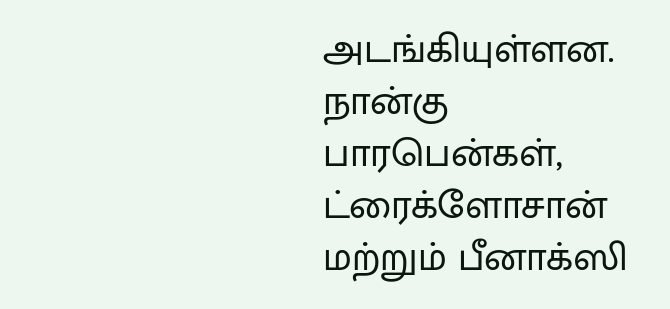அடங்கியுள்ளன.
நான்கு பாரபென்கள், ட்ரைக்ளோசான் மற்றும் பீனாக்ஸி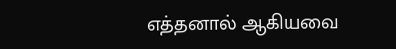எத்தனால் ஆகியவை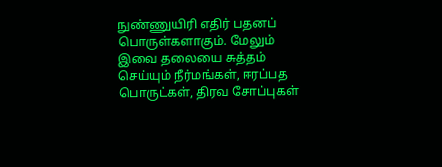நுண்ணுயிரி எதிர் பதனப் பொருள்களாகும். மேலும் இவை தலையை சுத்தம் செய்யும் நீர்மங்கள், ஈரப்பத பொருட்கள், திரவ சோப்புகள்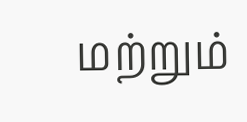மற்றும்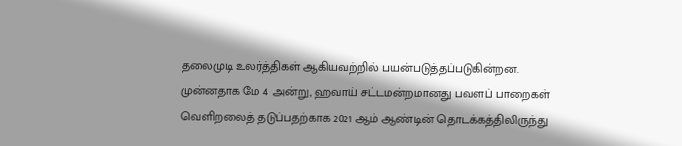தலைமுடி உலர்த்திகள் ஆகியவற்றில் பயன்படுத்தப்படுகின்றன.
முன்னதாக மே 4 அன்று, ஹவாய் சட்டமன்றமானது பவளப் பாறைகள் வெளிறலைத் தடுப்பதற்காக 2021 ஆம் ஆண்டின் தொடக்கத்திலிருந்து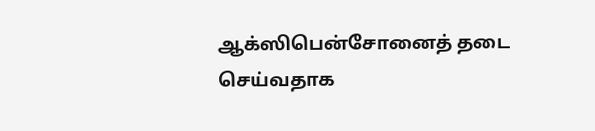ஆக்ஸிபென்சோனைத் தடை செய்வதாக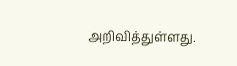அறிவித்துள்ளது.